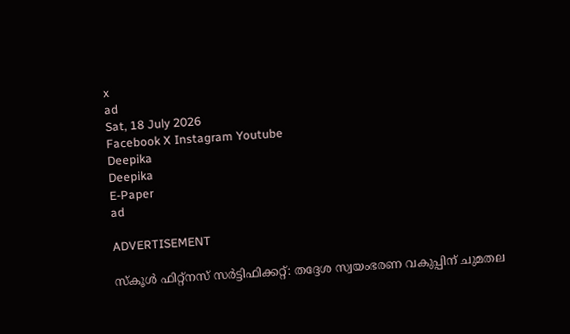x
ad
Sat, 18 July 2026
Facebook X Instagram Youtube
Deepika
Deepika
E-Paper
ad

ADVERTISEMENT

സ്‌കൂള്‍ ഫിറ്റ്‌നസ് സര്‍ട്ടിഫിക്കറ്റ്: തദ്ദേശ സ്വയംഭരണ വകുപ്പിന് ചുമതല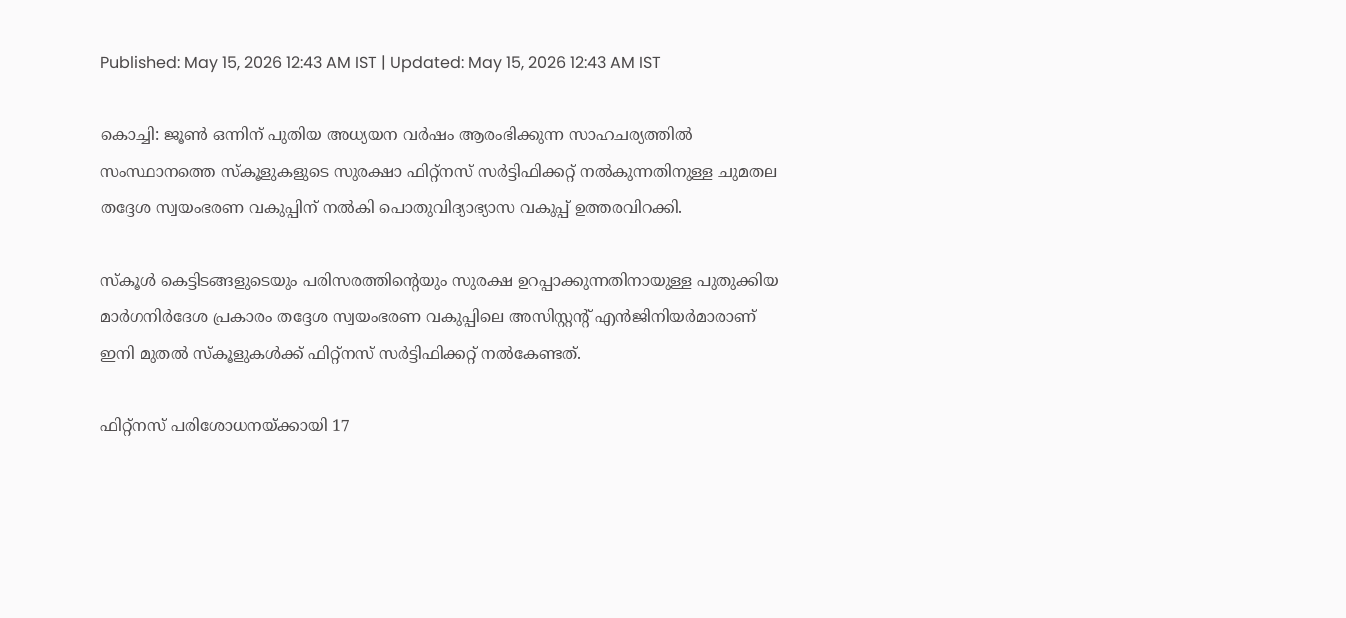Published: May 15, 2026 12:43 AM IST | Updated: May 15, 2026 12:43 AM IST

കൊച്ചി: ജൂണ്‍ ഒന്നിന് പുതിയ അധ്യയന വര്‍ഷം ആരംഭിക്കുന്ന സാഹചര്യത്തില്‍ സംസ്ഥാനത്തെ സ്‌കൂളുകളുടെ സുരക്ഷാ ഫിറ്റ്‌നസ് സര്‍ട്ടിഫിക്കറ്റ് നല്‍കുന്നതിനുള്ള ചുമതല തദ്ദേശ സ്വയംഭരണ വകുപ്പിന് നല്‍കി പൊതുവിദ്യാഭ്യാസ വകുപ്പ് ഉത്തരവിറക്കി.

സ്‌കൂള്‍ കെട്ടിടങ്ങളുടെയും പരിസരത്തിന്‍റെയും സുരക്ഷ ഉറപ്പാക്കുന്നതിനായുള്ള പുതുക്കിയ മാര്‍ഗനിര്‍ദേശ പ്രകാരം തദ്ദേശ സ്വയംഭരണ വകുപ്പിലെ അസിസ്റ്റന്‍റ് എന്‍ജിനിയര്‍മാരാണ് ഇനി മുതല്‍ സ്‌കൂളുകള്‍ക്ക് ഫിറ്റ്‌നസ് സര്‍ട്ടിഫിക്കറ്റ് നല്‍കേണ്ടത്.

ഫിറ്റ്‌നസ് പരിശോധനയ്ക്കായി 17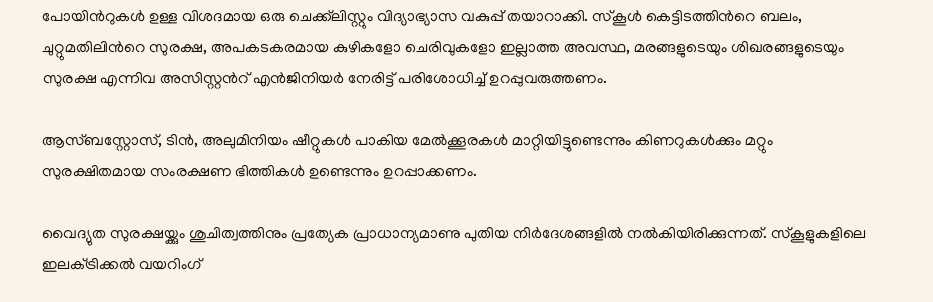പോയിന്‍റുകള്‍ ഉള്ള വിശദമായ ഒരു ചെക്ക്‌ലിസ്റ്റും വിദ്യാഭ്യാസ വകുപ്പ് തയാറാക്കി. സ്‌കൂള്‍ കെട്ടിടത്തിന്‍റെ ബലം, ചുറ്റുമതിലിന്‍റെ സുരക്ഷ, അപകടകരമായ കുഴികളോ ചെരിവുകളോ ഇല്ലാത്ത അവസ്ഥ, മരങ്ങളുടെയും ശിഖരങ്ങളുടെയും സുരക്ഷ എന്നിവ അസിസ്റ്റന്‍റ് എന്‍ജിനിയര്‍ നേരിട്ട് പരിശോധിച്ച് ഉറപ്പുവരുത്തണം.

ആസ്ബസ്റ്റോസ്, ടിന്‍, അലുമിനിയം ഷീറ്റുകള്‍ പാകിയ മേല്‍ക്കൂരകള്‍ മാറ്റിയിട്ടുണ്ടെന്നും കിണറുകള്‍ക്കും മറ്റും സുരക്ഷിതമായ സംരക്ഷണ ഭിത്തികള്‍ ഉണ്ടെന്നും ഉറപ്പാക്കണം.

വൈദ്യുത സുരക്ഷയ്ക്കും ശുചിത്വത്തിനും പ്രത്യേക പ്രാധാന്യമാണു പുതിയ നിര്‍ദേശങ്ങളില്‍ നല്‍കിയിരിക്കുന്നത്. സ്‌കൂളുകളിലെ ഇലക്‌ട്രിക്കല്‍ വയറിംഗ്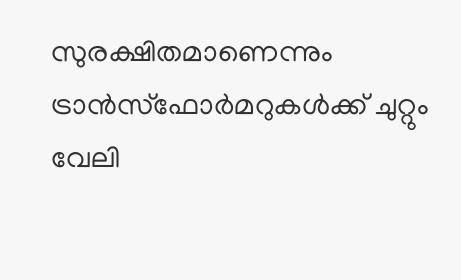സുരക്ഷിതമാണെന്നും ട്രാന്‍സ്‌ഫോര്‍മറുകള്‍ക്ക് ചുറ്റും വേലി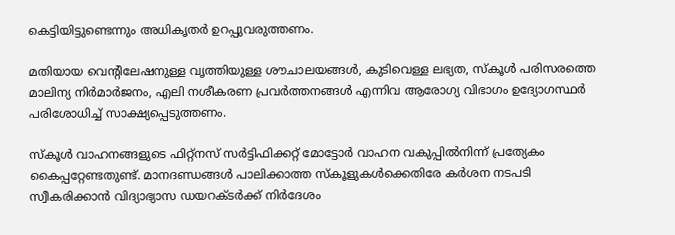കെട്ടിയിട്ടുണ്ടെന്നും അധികൃതര്‍ ഉറപ്പുവരുത്തണം.

മതിയായ വെന്‍റിലേഷനുള്ള വൃത്തിയുള്ള ശൗചാലയങ്ങള്‍, കുടിവെള്ള ലഭ്യത, സ്‌കൂള്‍ പരിസരത്തെ മാലിന്യ നിര്‍മാര്‍ജനം, എലി നശീകരണ പ്രവര്‍ത്തനങ്ങള്‍ എന്നിവ ആരോഗ്യ വിഭാഗം ഉദ്യോഗസ്ഥര്‍ പരിശോധിച്ച് സാക്ഷ്യപ്പെടുത്തണം.

സ്‌കൂള്‍ വാഹനങ്ങളുടെ ഫിറ്റ്‌നസ് സര്‍ട്ടിഫിക്കറ്റ് മോട്ടോര്‍ വാഹന വകുപ്പില്‍നിന്ന് പ്രത്യേകം കൈപ്പറ്റേണ്ടതുണ്ട്. മാനദണ്ഡങ്ങള്‍ പാലിക്കാത്ത സ്‌കൂളുകള്‍ക്കെതിരേ കര്‍ശന നടപടി സ്വീകരിക്കാന്‍ വിദ്യാഭ്യാസ ഡയറക്ടര്‍ക്ക് നിര്‍ദേശം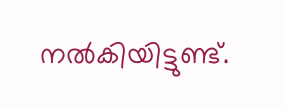നല്‍കിയിട്ടുണ്ട്.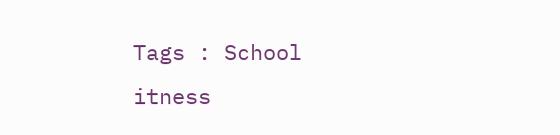Tags : School itness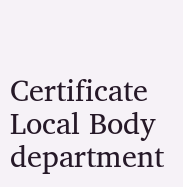Certificate Local Body department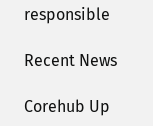responsible

Recent News

Corehub Up